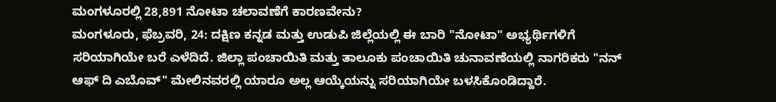ಮಂಗಳೂರಲ್ಲಿ 28,891 ನೋಟಾ ಚಲಾವಣೆಗೆ ಕಾರಣವೇನು?
ಮಂಗಳೂರು, ಫೆಬ್ರವರಿ, 24: ದಕ್ಷಿಣ ಕನ್ನಡ ಮತ್ತು ಉಡುಪಿ ಜಿಲ್ಲೆಯಲ್ಲಿ ಈ ಬಾರಿ "ನೋಟಾ" ಅಭ್ಯರ್ಥಿಗಳಿಗೆ ಸರಿಯಾಗಿಯೇ ಬರೆ ಎಳೆದಿದೆ. ಜಿಲ್ಲಾ ಪಂಚಾಯಿತಿ ಮತ್ತು ತಾಲೂಕು ಪಂಚಾಯಿತಿ ಚುನಾವಣೆಯಲ್ಲಿ ನಾಗರಿಕರು "ನನ್ ಆಫ್ ದಿ ಎಬೊವ್" ಮೇಲಿನವರಲ್ಲಿ ಯಾರೂ ಅಲ್ಲ ಆಯ್ಕೆಯನ್ನು ಸರಿಯಾಗಿಯೇ ಬಳಸಿಕೊಂಡಿದ್ದಾರೆ.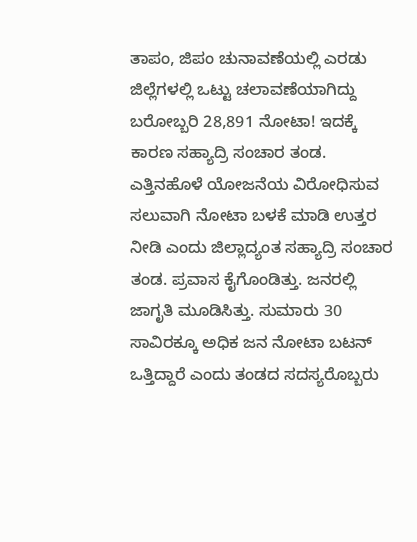ತಾಪಂ, ಜಿಪಂ ಚುನಾವಣೆಯಲ್ಲಿ ಎರಡು ಜಿಲ್ಲೆಗಳಲ್ಲಿ ಒಟ್ಟು ಚಲಾವಣೆಯಾಗಿದ್ದು ಬರೋಬ್ಬರಿ 28,891 ನೋಟಾ! ಇದಕ್ಕೆ ಕಾರಣ ಸಹ್ಯಾದ್ರಿ ಸಂಚಾರ ತಂಡ. ಎತ್ತಿನಹೊಳೆ ಯೋಜನೆಯ ವಿರೋಧಿಸುವ ಸಲುವಾಗಿ ನೋಟಾ ಬಳಕೆ ಮಾಡಿ ಉತ್ತರ ನೀಡಿ ಎಂದು ಜಿಲ್ಲಾದ್ಯಂತ ಸಹ್ಯಾದ್ರಿ ಸಂಚಾರ ತಂಡ. ಪ್ರವಾಸ ಕೈಗೊಂಡಿತ್ತು. ಜನರಲ್ಲಿ ಜಾಗೃತಿ ಮೂಡಿಸಿತ್ತು. ಸುಮಾರು 30 ಸಾವಿರಕ್ಕೂ ಅಧಿಕ ಜನ ನೋಟಾ ಬಟನ್ ಒತ್ತಿದ್ದಾರೆ ಎಂದು ತಂಡದ ಸದಸ್ಯರೊಬ್ಬರು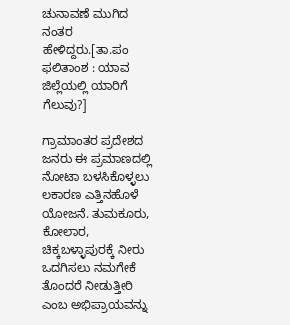ಚುನಾವಣೆ ಮುಗಿದ ನಂತರ ಹೇಳಿದ್ದರು.[ತಾ.ಪಂ ಫಲಿತಾಂಶ : ಯಾವ ಜಿಲ್ಲೆಯಲ್ಲಿ ಯಾರಿಗೆ ಗೆಲುವು?]

ಗ್ರಾಮಾಂತರ ಪ್ರದೇಶದ ಜನರು ಈ ಪ್ರಮಾಣದಲ್ಲಿ ನೋಟಾ ಬಳಸಿಕೊಳ್ಳಲು ಲಕಾರಣ ಎತ್ತಿನಹೊಳೆ ಯೋಜನೆ. ತುಮಕೂರು, ಕೋಲಾರ, ಚಿಕ್ಕಬಳ್ಳಾಪುರಕ್ಕೆ ನೀರು ಒದಗಿಸಲು ನಮಗೇಕೆ ತೊಂದರೆ ನೀಡುತ್ತೀರಿ ಎಂಬ ಅಭಿಪ್ರಾಯವನ್ನು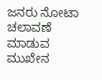ಜನರು ನೋಟಾ ಚಲಾವಣೆ ಮಾಡುವ ಮುಖೇನ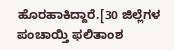ಹೊರಹಾಕಿದ್ದಾರೆ.[30 ಜಿಲ್ಲೆಗಳ ಪಂಚಾಯ್ತಿ ಫಲಿತಾಂಶ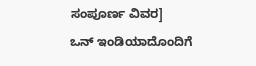ಸಂಪೂರ್ಣ ವಿವರ]
ಒನ್ ಇಂಡಿಯಾದೊಂದಿಗೆ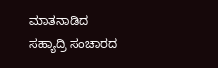ಮಾತನಾಡಿದ ಸಹ್ಯಾದ್ರಿ ಸಂಚಾರದ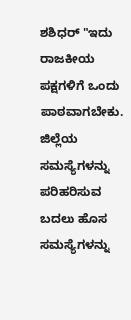ಶಶಿಧರ್ "ಇದು ರಾಜಕೀಯ ಪಕ್ಷಗಳಿಗೆ ಒಂದು ಪಾಠವಾಗಬೇಕು. ಜಿಲ್ಲೆಯ ಸಮಸ್ಯೆಗಳನ್ನು ಪರಿಹರಿಸುವ ಬದಲು ಹೊಸ ಸಮಸ್ಯೆಗಳನ್ನು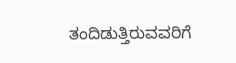ತಂದಿಡುತ್ತಿರುವವರಿಗೆ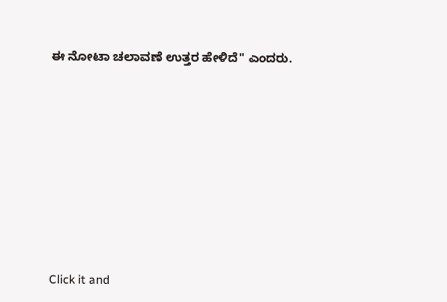ಈ ನೋಟಾ ಚಲಾವಣೆ ಉತ್ತರ ಹೇಳಿದೆ" ಎಂದರು.












Click it and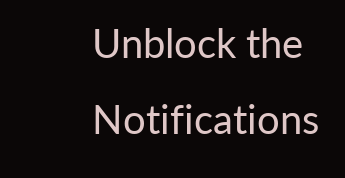Unblock the Notifications